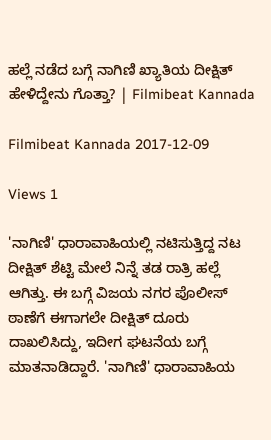ಹಲ್ಲೆ ನಡೆದ ಬಗ್ಗೆ ನಾಗಿಣಿ ಖ್ಯಾತಿಯ ದೀಕ್ಷಿತ್ ಹೇಳಿದ್ದೇನು ಗೊತ್ತಾ? | Filmibeat Kannada

Filmibeat Kannada 2017-12-09

Views 1

'ನಾಗಿಣಿ' ಧಾರಾವಾಹಿಯಲ್ಲಿ ನಟಿಸುತ್ತಿದ್ದ ನಟ ದೀಕ್ಷಿತ್ ಶೆಟ್ಟಿ ಮೇಲೆ ನಿನ್ನೆ ತಡ ರಾತ್ರಿ ಹಲ್ಲೆ ಆಗಿತ್ತು. ಈ ಬಗ್ಗೆ ವಿಜಯ ನಗರ ಪೊಲೀಸ್ ಠಾಣೆಗೆ ಈಗಾಗಲೇ ದೀಕ್ಷಿತ್ ದೂರು ದಾಖಲಿಸಿದ್ದು, ಇದೀಗ ಘಟನೆಯ ಬಗ್ಗೆ ಮಾತನಾಡಿದ್ದಾರೆ. 'ನಾಗಿಣಿ' ಧಾರಾವಾಹಿಯ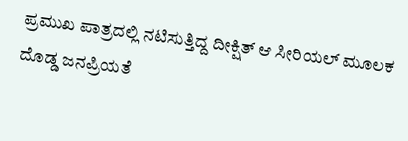ಪ್ರಮುಖ ಪಾತ್ರದಲ್ಲಿ ನಟಿಸುತ್ತಿದ್ದ ದೀಕ್ಷಿತ್ ಆ ಸೀರಿಯಲ್ ಮೂಲಕ ದೊಡ್ಡ ಜನಪ್ರಿಯತೆ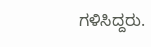ಗಳಿಸಿದ್ದರು.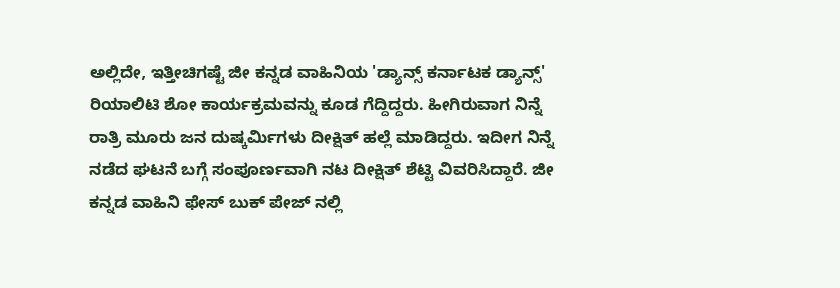ಅಲ್ಲಿದೇ, ಇತ್ತೀಚಿಗಷ್ಟೆ ಜೀ ಕನ್ನಡ ವಾಹಿನಿಯ 'ಡ್ಯಾನ್ಸ್ ಕರ್ನಾಟಕ ಡ್ಯಾನ್ಸ್' ರಿಯಾಲಿಟಿ ಶೋ ಕಾರ್ಯಕ್ರಮವನ್ನು ಕೂಡ ಗೆದ್ದಿದ್ದರು. ಹೀಗಿರುವಾಗ ನಿನ್ನೆ ರಾತ್ರಿ ಮೂರು ಜನ ದುಷ್ಕರ್ಮಿಗಳು ದೀಕ್ಷಿತ್ ಹಲ್ಲೆ ಮಾಡಿದ್ದರು. ಇದೀಗ ನಿನ್ನೆ ನಡೆದ ಘಟನೆ ಬಗ್ಗೆ ಸಂಪೂರ್ಣವಾಗಿ ನಟ ದೀಕ್ಷಿತ್ ಶೆಟ್ಟಿ ವಿವರಿಸಿದ್ದಾರೆ. ಜೀ ಕನ್ನಡ ವಾಹಿನಿ ಫೇಸ್ ಬುಕ್ ಪೇಜ್ ನಲ್ಲಿ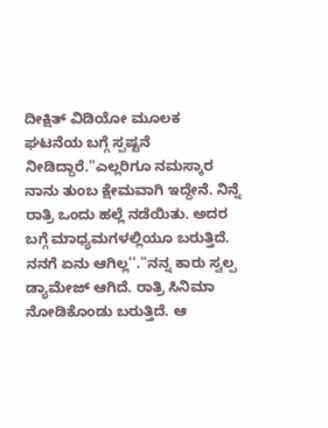ದೀಕ್ಷಿತ್ ವಿಡಿಯೋ ಮೂಲಕ ಘಟನೆಯ ಬಗ್ಗೆ ಸ್ಪಷ್ಟನೆ ನೀಡಿದ್ದಾರೆ.''ಎಲ್ಲರಿಗೂ ನಮಸ್ಕಾರ ನಾನು ತುಂಬ ಕ್ಷೇಮವಾಗಿ ಇದ್ದೇನೆ. ನಿನ್ನೆ ರಾತ್ರಿ ಒಂದು ಹಲ್ಲೆ ನಡೆಯಿತು. ಅದರ ಬಗ್ಗೆ ಮಾಧ್ಯಮಗಳಲ್ಲಿಯೂ ಬರುತ್ತಿದೆ. ನನಗೆ ಏನು ಆಗಿಲ್ಲ''.''ನನ್ನ ಕಾರು ಸ್ವಲ್ಪ ಡ್ಯಾಮೇಜ್ ಆಗಿದೆ. ರಾತ್ರಿ ಸಿನಿಮಾ ನೋಡಿಕೊಂಡು ಬರುತ್ತಿದೆ. ಆ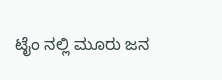ಟೈಂ ನಲ್ಲಿ ಮೂರು ಜನ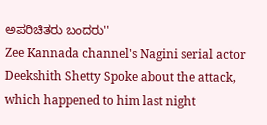ಅಪರಿಚಿತರು ಬಂದರು''
Zee Kannada channel's Nagini serial actor Deekshith Shetty Spoke about the attack, which happened to him last night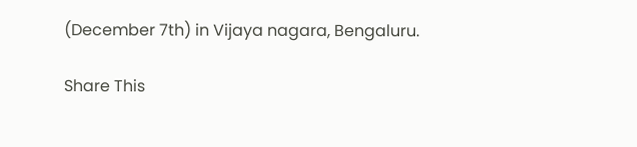(December 7th) in Vijaya nagara, Bengaluru.

Share This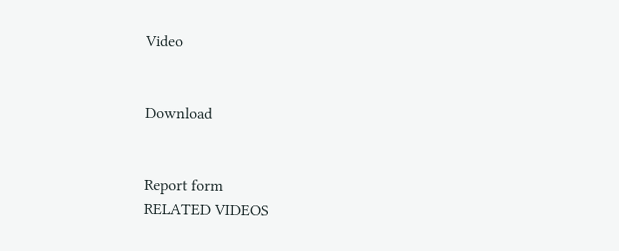Video


Download


Report form
RELATED VIDEOS